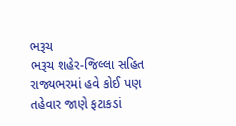ભરૂચ
ભરૂચ શહેર-જિલ્લા સહિત રાજ્યભરમાં હવે કોઈ પણ તહેવાર જાણે ફટાકડાં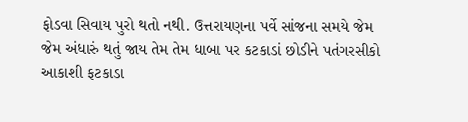ફોડવા સિવાય પુરો થતો નથી. ઉત્તરાયણના પર્વે સાંજના સમયે જેમ જેમ અંધારું થતું જાય તેમ તેમ ધાબા પર કટકાડાં છોડીને પતંગરસીકો આકાશી ફટકાડા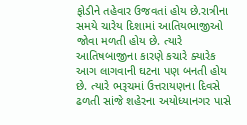ફોડીને તહેવાર ઉજવતાં હોય છે.રાત્રીના સમયે ચારેય દિશામાં આતિયભાજીઓ જોવા મળતી હોય છે. ત્યારે આતિષબાજીના કારણે કચારે ક્યારેક આગ લાગવાની ઘટના પણ બનતી હોય છે. ત્યારે ભરૂચમાં ઉત્તરાયણના દિવસે ઢળતી સાંજે શહેરના અયોધ્યાનગર પાસે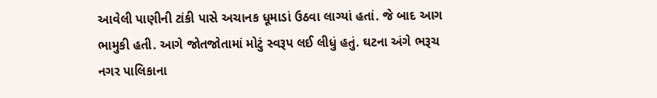આવેલી પાણીની ટાંકી પાસે અચાનક ધૂમાડાં ઉઠવા લાગ્યાં હતાં. જે બાદ આગ ભામુકી હતી. આગે જોતજોતામાં મોટું સ્વરૂપ લઈ લીધું હતું. ઘટના અંગે ભરૂચ નગર પાલિકાના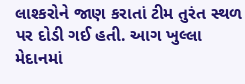લાશ્કરોને જાણ કરાતાં ટીમ તુરંત સ્થળ પર દોડી ગઈ હતી. આગ ખુલ્લા મેદાનમાં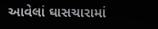આવેલાં ઘાસચારામાં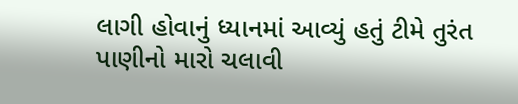લાગી હોવાનું ધ્યાનમાં આવ્યું હતું ટીમે તુરંત પાણીનો મારો ચલાવી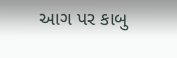આગ પર કાબુ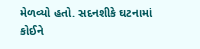મેળવ્યો હતો. સદનશીકે ઘટનામાં કોઈને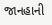જાનહાની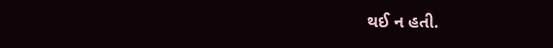થઈ ન હતી.